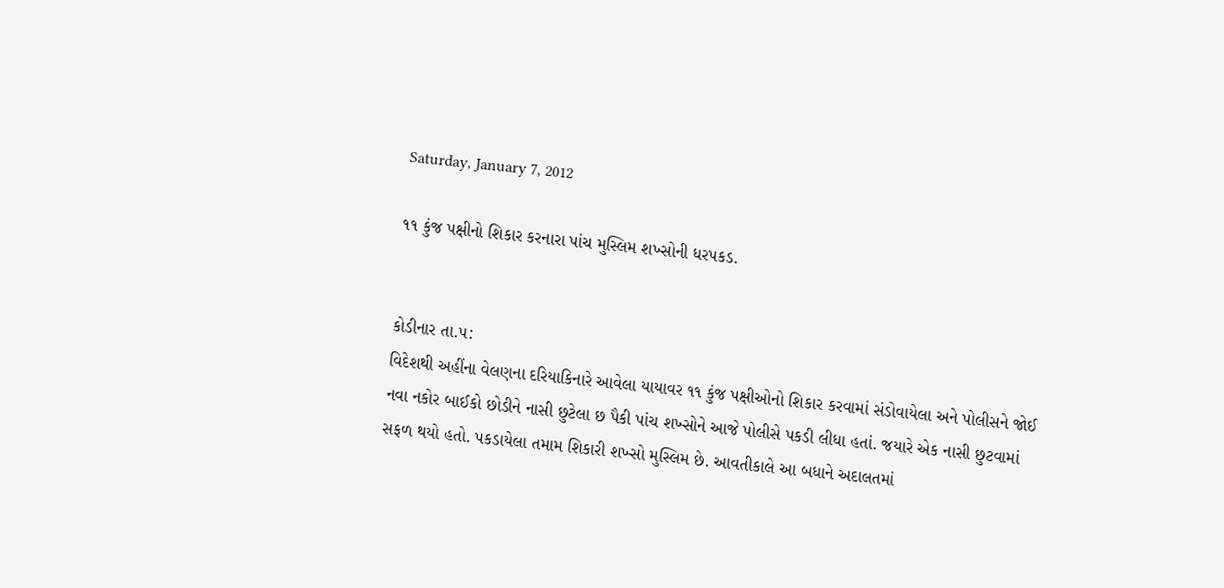Saturday, January 7, 2012

૧૧ કુંજ પક્ષીનો શિકાર કરનારા પાંચ મુસ્લિમ શખ્સોની ધરપકડ.


કોડીનાર તા.૫:
વિદેશથી અહીંના વેલણના દરિયાકિનારે આવેલા યાયાવર ૧૧ કુંજ પક્ષીઓનો શિકાર કરવામાં સંડોવાયેલા અને પોલીસને જોઈ નવા નકોર બાઈકો છોડીને નાસી છુટેલા છ પૈકી પાંચ શખ્સોને આજે પોલીસે પકડી લીધા હતાં. જયારે એક નાસી છુટવામાં સફળ થયો હતો. પકડાયેલા તમામ શિકારી શખ્સો મુસ્લિમ છે. આવતીકાલે આ બધાને અદાલતમાં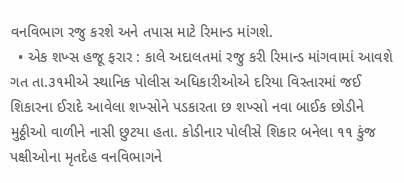વનવિભાગ રજુ કરશે અને તપાસ માટે રિમાન્ડ માંગશે.
  • એક શખ્સ હજૂ ફરાર : કાલે અદાલતમાં રજુ કરી રિમાન્ડ માંગવામાં આવશે
ગત તા.૩૧મીએ સ્થાનિક પોલીસ અધિકારીઓએ દરિયા વિસ્તારમાં જઈ શિકારના ઈરાદે આવેલા શખ્સોને પડકારતા છ શખ્સો નવા બાઈક છોડીને મુઠ્ઠીઓ વાળીને નાસી છુટયા હતા. કોડીનાર પોલીસે શિકાર બનેલા ૧૧ કુંજ પક્ષીઓના મૃતદેહ વનવિભાગને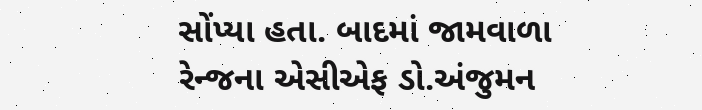સોંપ્યા હતા. બાદમાં જામવાળા રેન્જના એસીએફ ડો.અંજુમન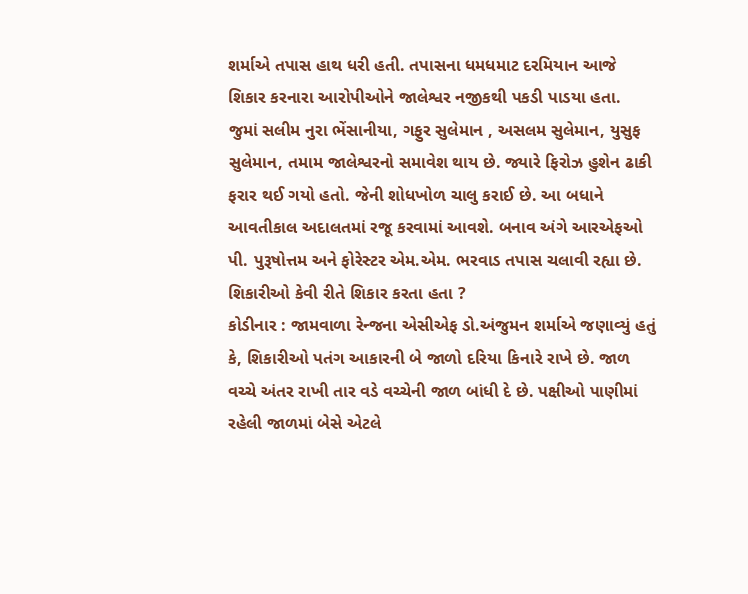શર્માએ તપાસ હાથ ધરી હતી. તપાસના ધમધમાટ દરમિયાન આજે શિકાર કરનારા આરોપીઓને જાલેશ્વર નજીકથી પકડી પાડયા હતા.
જુમાં સલીમ નુરા ભેંસાનીયા, ગફુર સુલેમાન , અસલમ સુલેમાન, યુસુફ સુલેમાન, તમામ જાલેશ્વરનો સમાવેશ થાય છે. જ્યારે ફિરોઝ હુશેન ઢાકી ફરાર થઈ ગયો હતો. જેની શોધખોળ ચાલુ કરાઈ છે. આ બધાને આવતીકાલ અદાલતમાં રજૂ કરવામાં આવશે. બનાવ અંગે આરએફઓ પી. પુરૂષોત્તમ અને ફોરેસ્ટર એમ.એમ. ભરવાડ તપાસ ચલાવી રહ્યા છે.
શિકારીઓ કેવી રીતે શિકાર કરતા હતા ?
કોડીનાર : જામવાળા રેન્જના એસીએફ ડો.અંજુમન શર્માએ જણાવ્યું હતું કે, શિકારીઓ પતંગ આકારની બે જાળો દરિયા કિનારે રાખે છે. જાળ વચ્ચે અંતર રાખી તાર વડે વચ્ચેની જાળ બાંધી દે છે. પક્ષીઓ પાણીમાં રહેલી જાળમાં બેસે એટલે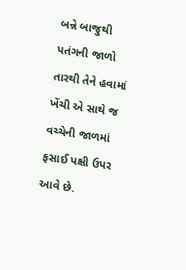બન્ને બાજુથી પતંગની જાળો તારથી તેને હવામાં ખેંચી એ સાથે જ વચ્ચેની જાળમાં ફસાઈ પક્ષી ઉપર આવે છે.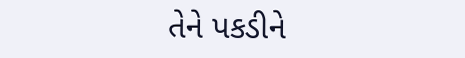તેને પકડીને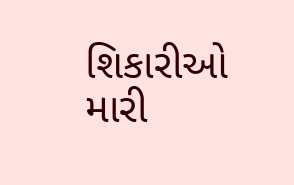શિકારીઓ મારી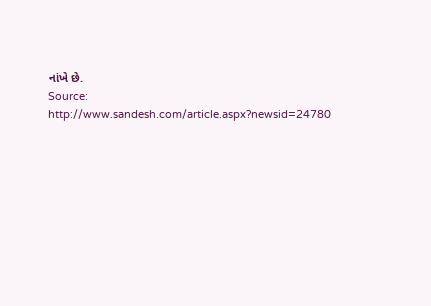નાંખે છે.
Source: http://www.sandesh.com/article.aspx?newsid=24780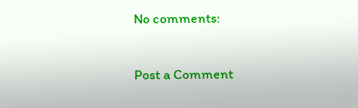No comments:

Post a Comment